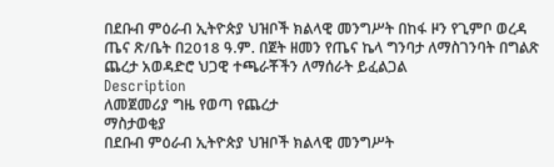በደቡብ ምዕራብ ኢትዮጵያ ህዝቦች ክልላዊ መንግሥት በከፋ ዞን የጊምቦ ወረዳ ጤና ጽ/ቤት በ2018 ዓ.ም. በጀት ዘመን የጤና ኬላ ግንባታ ለማስገንባት በግልጽ ጨረታ አወዳድሮ ህጋዊ ተጫራቾችን ለማሰራት ይፈልጋል
Description
ለመጀመሪያ ግዜ የወጣ የጨረታ
ማስታወቂያ
በደቡብ ምዕራብ ኢትዮጵያ ህዝቦች ክልላዊ መንግሥት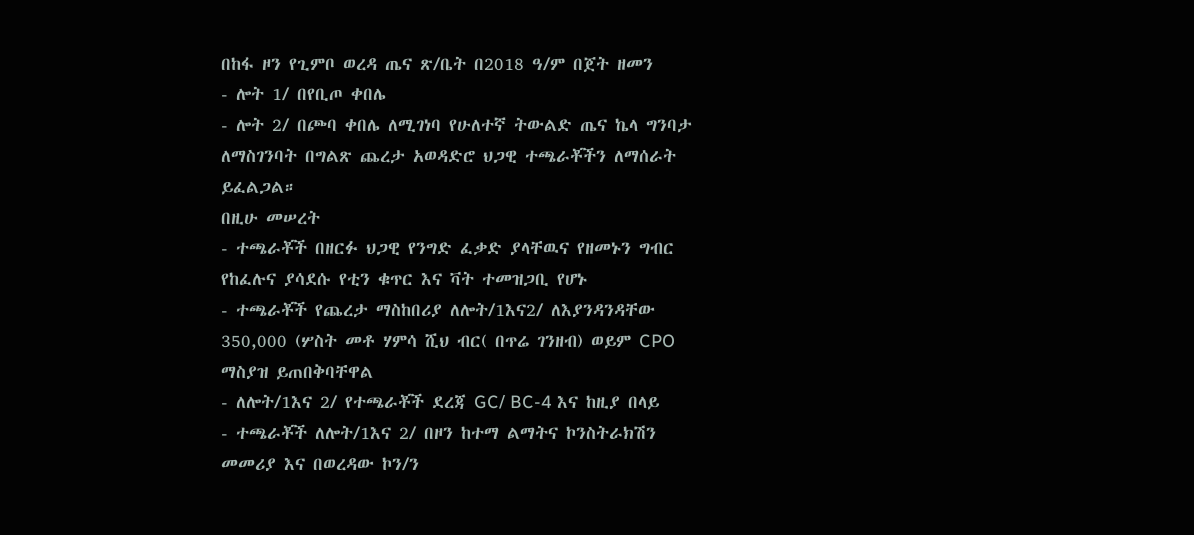በከፋ ዞን የጊምቦ ወረዳ ጤና ጽ/ቤት በ2018 ዓ/ም በጀት ዘመን
- ሎት 1/ በየቢጦ ቀበሌ
- ሎት 2/ በጮባ ቀበሌ ለሚገነባ የሁለተኛ ትውልድ ጤና ኬላ ግንባታ ለማስገንባት በግልጽ ጨረታ አወዳድሮ ህጋዊ ተጫራቾችን ለማሰራት ይፈልጋል።
በዚሁ መሠረት
- ተጫራቾች በዘርፉ ህጋዊ የንግድ ፈቃድ ያላቸዉና የዘመኑን ግብር የከፈሉና ያሳደሱ የቲን ቁጥር እና ቫት ተመዝጋቢ የሆኑ
- ተጫራቾች የጨረታ ማስከበሪያ ለሎት/1እና2/ ለእያንዳንዳቸው 350,000 (ሦስት መቶ ሃምሳ ሺህ ብር( በጥሬ ገንዘብ) ወይም CPO ማስያዝ ይጠበቅባቸዋል
- ለሎት/1እና 2/ የተጫራቾች ደረጃ GC/ BC-4 እና ከዚያ በላይ
- ተጫራቾች ለሎት/1እና 2/ በዞን ከተማ ልማትና ኮንስትራክሽን መመሪያ እና በወረዳው ኮን/ን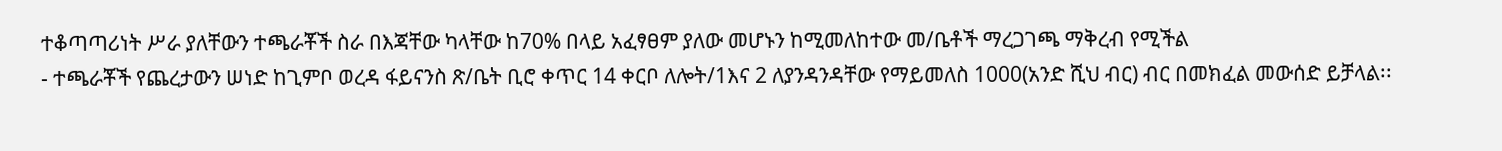ተቆጣጣሪነት ሥራ ያለቸውን ተጫራቾች ስራ በእጃቸው ካላቸው ከ70% በላይ አፈፃፀም ያለው መሆኑን ከሚመለከተው መ/ቤቶች ማረጋገጫ ማቅረብ የሚችል
- ተጫራቾች የጨረታውን ሠነድ ከጊምቦ ወረዳ ፋይናንስ ጽ/ቤት ቢሮ ቀጥር 14 ቀርቦ ለሎት/1እና 2 ለያንዳንዳቸው የማይመለስ 1000(አንድ ሺህ ብር) ብር በመክፈል መውሰድ ይቻላል፡፡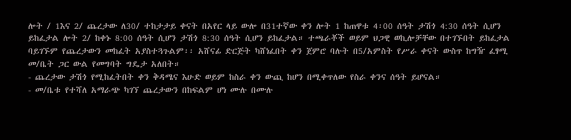ሎት / 1እና 2/ ጨረታው ለ30/ ተከታታይ ቀናት በአየር ላይ ውሎ በ31ተኛው ቀን ሎት 1 ከጠዋቱ 4፡00 ሰዓት ታሽጎ 4:30 ሰዓት ሲሆን ይከፈታል ሎት 2/ ከቀኑ 8:00 ሰዓት ሲሆን ታሽጎ 8:30 ሰዓት ሲሆን ይከፈታል። ተጫራቾች ወይም ህጋዊ ወኪሎቻቸው በተገኙበት ይከፈታል ባይገኙም የጨረታውን መከፈት አያስተጓጉልም፡፡ አሸናፊ ድርጅት ካሸነፈበት ቀን ጀምሮ ባሉት በ5/አምስት የሥራ ቀናት ውስጥ ከግዥ ፈፃሚ መ/ቤት ጋር ውል የመግባት ግዴታ አለበት።
- ጨረታው ታሽጎ የሚከፈትበት ቀን ቅዳሜና እሁድ ወይም ከስራ ቀን ውጪ ከሆን በሚቀጥለው የስራ ቀንና ሰዓት ይሆናል።
- መ/ቤቱ የተሻለ አማራጭ ካገኘ ጨረታውን በከፍልም ሆነ ሙሉ በሙሉ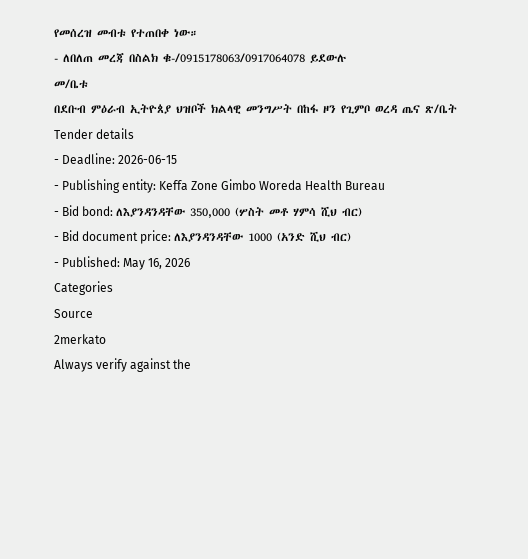የመሰረዝ መብቱ የተጠበቀ ነው።
- ለበለጠ መረጃ በስልክ ቁ-/0915178063/0917064078 ይደውሉ
መ/ቤቱ
በደቡብ ምዕራብ ኢትዮጰያ ህዝቦች ክልላዊ መንግሥት በከፋ ዞን የጊምቦ ወረዳ ጤና ጽ/ቤት
Tender details
- Deadline: 2026-06-15
- Publishing entity: Keffa Zone Gimbo Woreda Health Bureau
- Bid bond: ለእያንዳንዳቸው 350,000 (ሦስት መቶ ሃምሳ ሺህ ብር)
- Bid document price: ለእያንዳንዳቸው 1000 (አንድ ሺህ ብር)
- Published: May 16, 2026
Categories
Source
2merkato
Always verify against the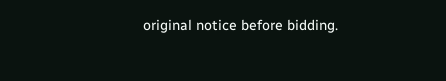original notice before bidding.